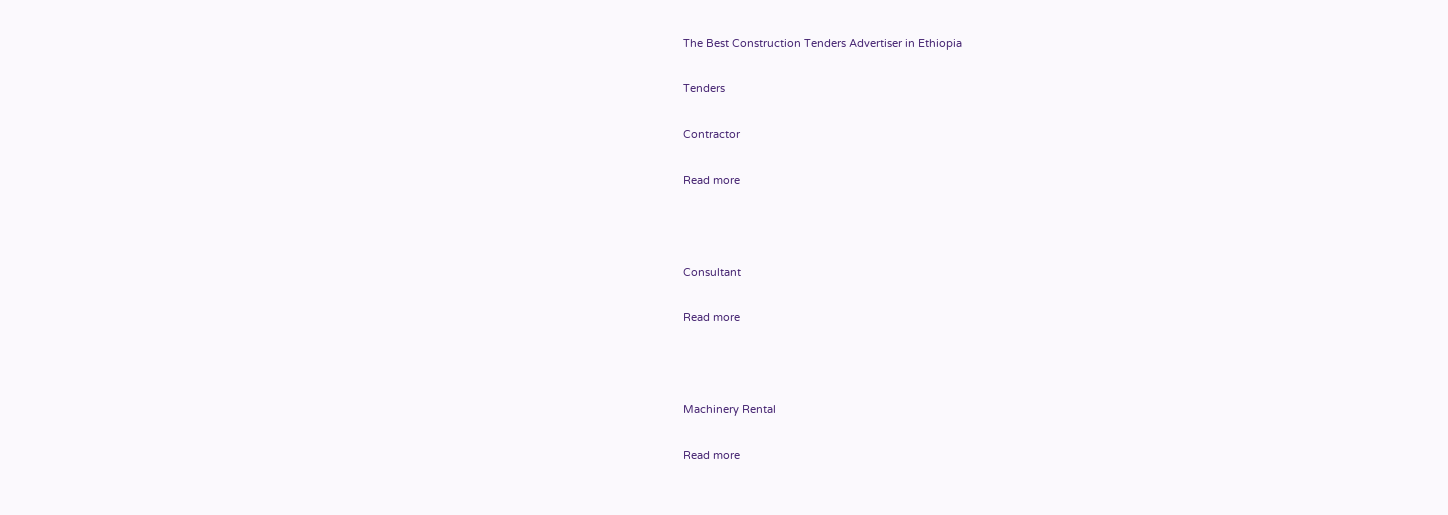The Best Construction Tenders Advertiser in Ethiopia

Tenders

Contractor

Read more



Consultant

Read more



Machinery Rental

Read more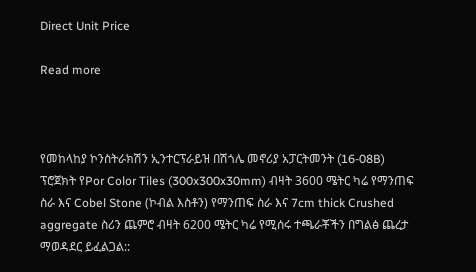Direct Unit Price

Read more



የመከላከያ ኮንስትራክሽን ኢንተርፕራይዝ በሽጎሌ መኖሪያ አፓርትመንት (16-08B) ፕሮጀክት የPor Color Tiles (300x300x30mm) ብዛት 3600 ሜትር ካሬ የማንጠፍ ስራ እና Cobel Stone (ኮብል እስቶን) የማንጠፍ ስራ እና 7cm thick Crushed aggregate ስሪን ጨምሮ ብዛት 6200 ሜትር ካሬ የሚሰሩ ተጫራቾችን በግልፅ ጨረታ ማወዳደር ይፈልጋል::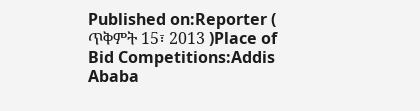Published on:Reporter ( ጥቅምት 15፣ 2013 )Place of Bid Competitions:Addis Ababa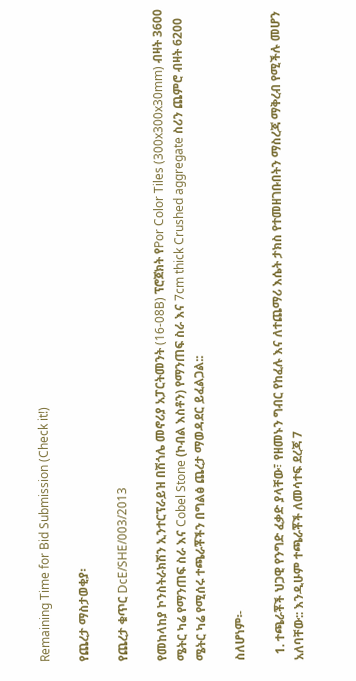Remaining Time for Bid Submission (Check it!)

የጨረታ ማስታወቂያ፡

የጨረታ ቁጥር DcE/SHE/003/2013

የመከላከያ ኮንስትራክሽን ኢንተርፕራይዝ በሽጎሌ መኖሪያ አፓርትመንት (16-08B) ፕሮጀክት የPor Color Tiles (300x300x30mm) ብዛት 3600 ሜትር ካሬ የማንጠፍ ስራ እና Cobel Stone (ኮብል እስቶን) የማንጠፍ ስራ እና 7cm thick Crushed aggregate ስሪን ጨምሮ ብዛት 6200 ሜትር ካሬ የሚሰሩ ተጫራቾችን በግልፅ ጨረታ ማወዳደር ይፈልጋል::

ስለሆነም፡-

  1. ተጫራቾች ህጋዊ የንግድ ፈቃድ ያላቸው፣ የዘመኑን ግብር የከፈሉ እና ለተጨማሪ እሴት ታክስ የተመዘገቡበትን ማስረጃ ማቅረብ የሚችሉ መሆን አለባቸው:: እንዲሁም ተጫራቾች ለመሳተፍ ደረጃ 7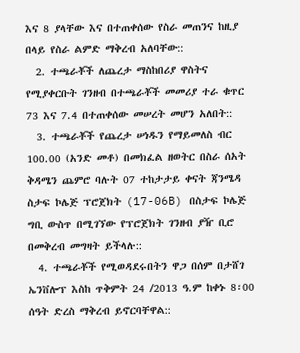እና 8 ያላቸው እና በተጠቀሰው የስራ መጠንና ከዚያ በላይ የስራ ልምድ ማቅረብ አለባቸው::
  2. ተጫራቾች ለጨረታ ማስከበሪያ ዋስትና የሚያቀርቡት ገንዘብ በተጫራቾች መመሪያ ተራ ቁጥር 73 እና 7.4 በተጠቀሰው መሠረት መሆን አለበት::
  3. ተጫራቾች የጨረታ ሠነዱን የማይመለስ ብር 100.00 (አንድ መቶ) በመክፈል ዘወትር በስራ ሰአት ቅዳሜን ጨምሮ ባሉት 07 ተከታታይ ቀናት ጃንሜዳ ስታፍ ኮሌጅ ፕሮጀክት (17-06B) በስታፍ ኮሌጅ ግቢ ውስጥ በሚገኘው የፕሮጀክት ገንዘብ ያዥ ቢሮ በመቅረብ መግዛት ይችላሉ::
  4. ተጫራቾች የሚወዳደሩበትን ዋጋ በሰም በታሸገ ኤንቨሎፕ እስከ ጥቅምት 24 /2013 ዓ.ም ከቀኑ 8፡00 ሰዓት ድረስ ማቅረብ ይኖርባቸዋል::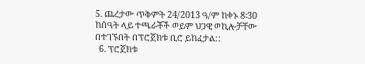5. ጨረታው ጥቅምት 24/2013 ዓ/ም ከቀኑ 8፡30 ከሰዓት ላይ ተጫራቾች ወይም ህጋዊ ወኪሎቻቸው በተገኙበት በፕሮጀክቱ ቢሮ ይከፈታል::
  6. ፕሮጀክቱ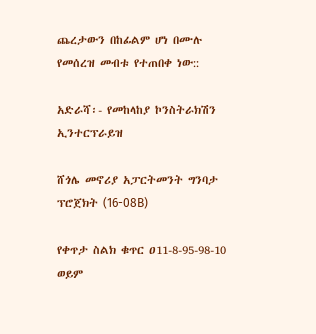ጨረታውን በከፊልም ሆነ በሙሉ የመሰረዝ መብቱ የተጠበቀ ነው::

አድራሻ፡- የመከላከያ ኮንስትራክሽን ኢንተርፕራይዝ

ሸጎሌ መኖሪያ አፓርትመንት ግንባታ ፕሮጀክት (16-08B)

የቀጥታ ስልክ ቁጥር ዐ11-8-95-98-10 ወይም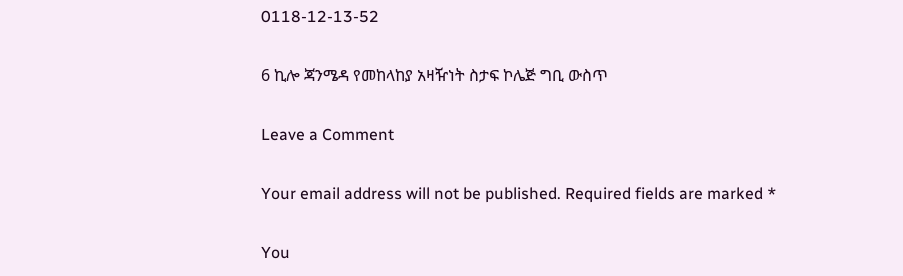0118-12-13-52

6 ኪሎ ጃንሜዳ የመከላከያ አዛዥነት ስታፍ ኮሌጅ ግቢ ውስጥ

Leave a Comment

Your email address will not be published. Required fields are marked *

You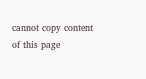cannot copy content of this page